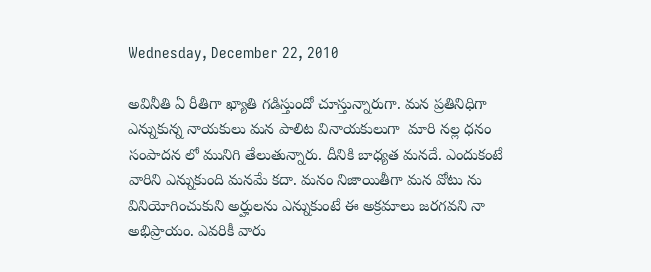Wednesday, December 22, 2010

అవినీతి ఏ రీతిగా ఖ్యాతి గడిస్తుందో చూస్తున్నారుగా. మన ప్రతినిధిగా ఎన్నుకున్న నాయకులు మన పాలిట వినాయకులుగా  మారి నల్ల ధనం సంపాదన లో మునిగి తేలుతున్నారు. దీనికి బాధ్యత మనదే. ఎందుకంటే వారిని ఎన్నుకుంది మనమే కదా. మనం నిజాయితీగా మన వోటు ను వినియోగించుకుని అర్హులను ఎన్నుకుంటే ఈ అక్రమాలు జరగవని నా అభిప్రాయం. ఎవరికీ వారు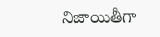నిజాయితీగా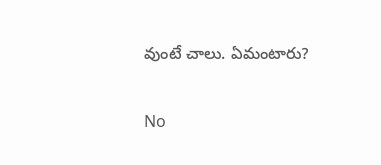వుంటే చాలు. ఏమంటారు?

No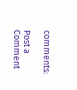comments:

Post a Comment